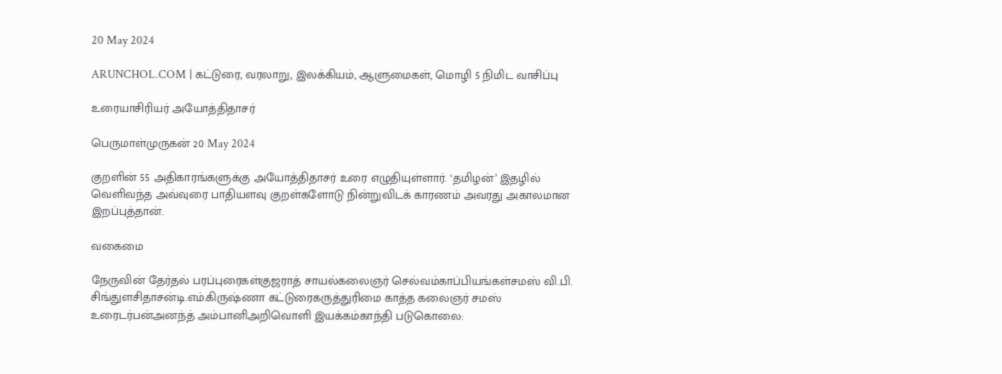20 May 2024

ARUNCHOL.COM | கட்டுரை, வரலாறு, இலக்கியம், ஆளுமைகள், மொழி 5 நிமிட வாசிப்பு

உரையாசிரியர் அயோத்திதாசர்

பெருமாள்முருகன் 20 May 2024

குறளின் 55 அதிகாரங்களுக்கு அயோத்திதாசர் உரை எழுதியுள்ளார். ‘தமிழன்’ இதழில் வெளிவந்த அவ்வுரை பாதியளவு குறள்களோடு நின்றுவிடக் காரணம் அவரது அகாலமான இறப்புத்தான்.

வகைமை

நேருவின் தேர்தல் பரப்புரைகள்குஜராத் சாயல்கலைஞர் செல்வம்காப்பியங்கள்சமஸ் வி.பி. சிங்துளசிதாசன்டி.எம்.கிருஷ்ணா கட்டுரைகருத்துரிமை காத்த கலைஞர் சமஸ் உரைடர்பன்அனந்த் அம்பானிஅறிவொளி இயக்கம்காந்தி படுகொலை: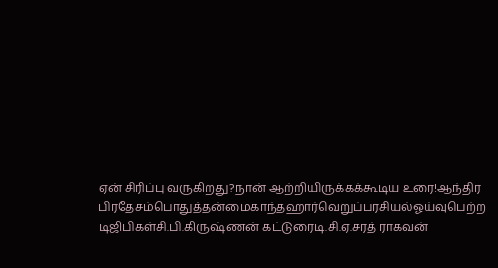ஏன் சிரிப்பு வருகிறது?நான் ஆற்றியிருக்கக்கூடிய உரை!ஆந்திர பிரதேசம்பொதுத்தன்மைகாந்தஹார்வெறுப்பரசியல்ஓய்வுபெற்ற டிஜிபிகள்சி.பி.கிருஷ்ணன் கட்டுரைடி.சி.ஏ.சரத் ராகவன்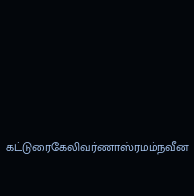கட்டுரைகேலிவர்ணாஸ்ரமம்நவீன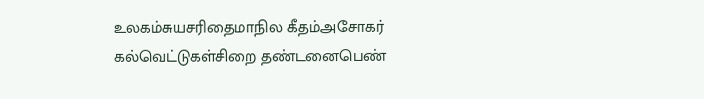உலகம்சுயசரிதைமாநில கீதம்அசோகர் கல்வெட்டுகள்சிறை தண்டனைபெண்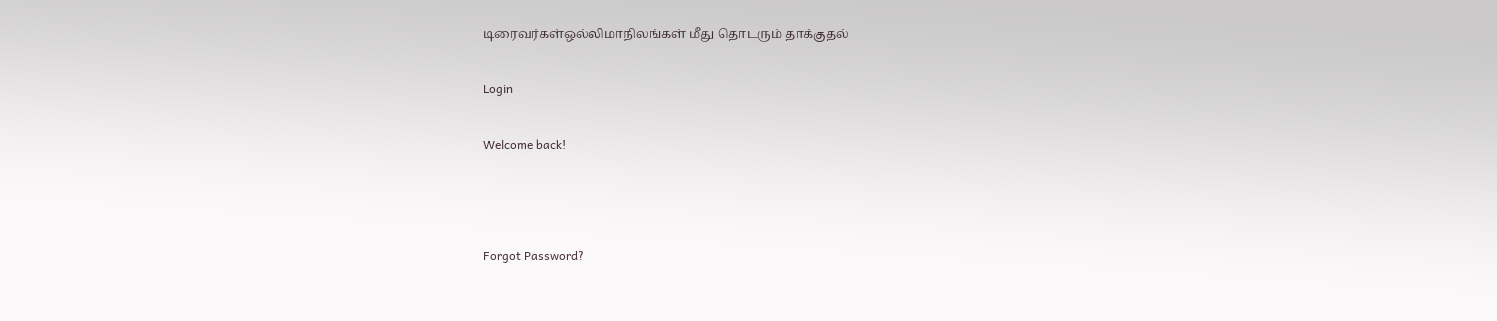டிரைவர்கள்ஒல்லிமாநிலங்கள் மீது தொடரும் தாக்குதல்

Login

Welcome back!



Forgot Password?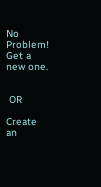No Problem! Get a new one.


 OR

Create an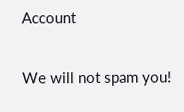Account

We will not spam you!